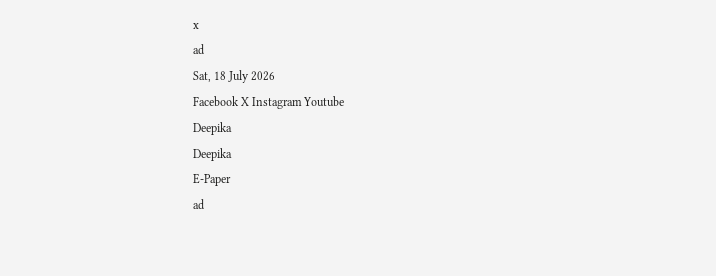x
ad
Sat, 18 July 2026
Facebook X Instagram Youtube
Deepika
Deepika
E-Paper
ad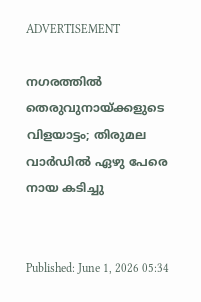ADVERTISEMENT

നഗരത്തിൽ തെരുവുനായ്ക്കളുടെ വിളയാട്ടം; തിരുമല വാർഡിൽ ഏഴു പേരെ നായ കടിച്ചു


Published: June 1, 2026 05:34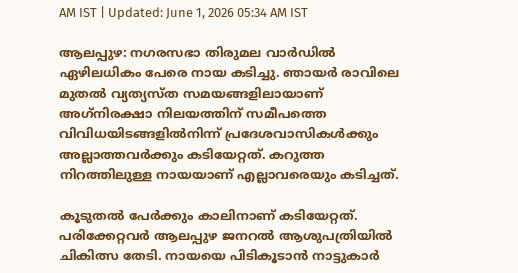AM IST | Updated: June 1, 2026 05:34 AM IST

ആലപ്പുഴ: നഗരസഭാ തിരുമല വാർഡിൽ ഏഴിലധികം പേരെ നായ കടിച്ചു. ഞായർ രാവിലെ മുതൽ വ്യത്യസ്‌ത സമയങ്ങളിലായാണ് അഗ്‌നിരക്ഷാ നിലയത്തിന്‌ സമീപത്തെ വിവിധയിടങ്ങളിൽനിന്ന്‌ പ്രദേശവാസികൾക്കും അല്ലാത്തവർക്കും കടിയേറ്റത്‌. കറുത്ത നിറത്തിലുള്ള നായയാണ് എല്ലാവരെയും കടിച്ചത്‌.

കൂടുതൽ പേർക്കും കാലിനാണ് കടിയേറ്റത്‌. പരിക്കേറ്റവർ ആലപ്പുഴ ജനറൽ ആശുപത്രിയിൽ ചികിത്സ തേടി. നായയെ പിടികൂടാൻ നാട്ടുകാർ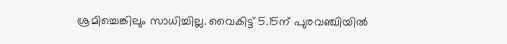ശ്രമിച്ചെങ്കിലും സാധിച്ചില്ല. വൈകിട്ട്‌ 5.15ന് പുരവഞ്ചിയിൽ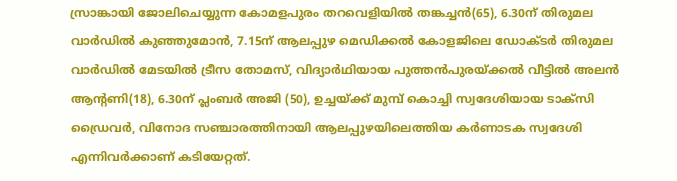സ്രാങ്കായി ജോലിചെയ്യുന്ന കോമളപുരം തറവെളിയിൽ തങ്കച്ചൻ(65), 6.30ന് തിരുമല വാർഡിൽ കുഞ്ഞുമോൻ, 7.15ന് ആലപ്പുഴ മെഡിക്കൽ കോളജിലെ ഡോക്‌ടർ തിരുമല വാർഡിൽ മേടയിൽ ട്രീസ തോമസ്‌, വിദ്യാർഥിയായ പുത്തൻപുരയ്ക്കൽ വീട്ടിൽ അലൻ ആന്‍റണി(18), 6.30ന് പ്ലംബർ അജി (50), ഉച്ചയ്ക്ക്‌ മുമ്പ്‌ കൊച്ചി സ്വദേശിയായ ടാക്‌സി ഡ്രൈവർ, വിനോദ സഞ്ചാരത്തിനായി ആലപ്പുഴയിലെത്തിയ കർണാടക സ്വദേശി എന്നിവർക്കാണ് കടിയേറ്റത്‌.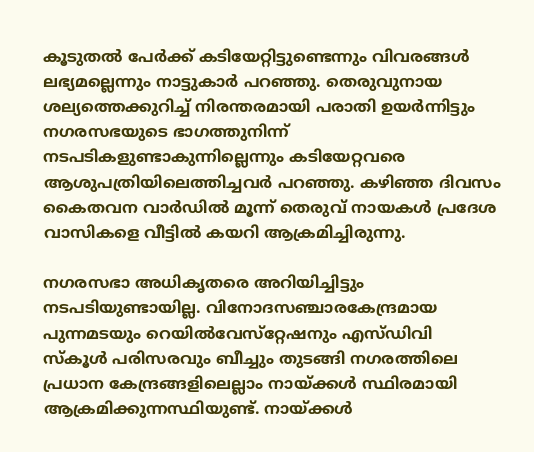കൂടുതൽ പേർക്ക്‌ കടിയേറ്റിട്ടുണ്ടെന്നും വിവരങ്ങൾ ലഭ്യമല്ലെന്നും നാട്ടുകാർ പറഞ്ഞു. തെരുവുനായ ശല്യത്തെക്കുറിച്ച്‌ നിരന്തരമായി പരാതി ഉയർന്നിട്ടും നഗരസഭയുടെ ഭാഗത്തുനിന്ന്‌ നടപടികളുണ്ടാകുന്നില്ലെന്നും കടിയേറ്റവരെ ആശുപത്രിയിലെത്തിച്ചവർ പറഞ്ഞു. കഴിഞ്ഞ ദിവസം കൈതവന വാർഡിൽ മൂന്ന്‌ തെരുവ്‌ നായകൾ പ്രദേശ വാസികളെ വീട്ടിൽ കയറി ആക്രമിച്ചിരുന്നു.

നഗരസഭാ അധികൃതരെ അറിയിച്ചിട്ടും നടപടിയുണ്ടായില്ല. വിനോദസഞ്ചാരകേന്ദ്രമായ പുന്നമടയും റെയിൽവേസ്‌റ്റേഷനും എസ്‌ഡിവി സ്‌കൂൾ പരിസരവും ബീച്ചും തുടങ്ങി നഗരത്തിലെ പ്രധാന കേന്ദ്രങ്ങളിലെല്ലാം നായ്‌ക്കൾ സ്ഥിരമായി ആക്രമിക്കുന്നസ്ഥിയുണ്ട്‌. നായ്ക്കൾ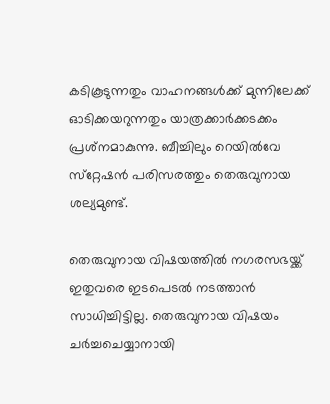കടികൂടുന്നതും വാഹനങ്ങൾക്ക്‌ മുന്നിലേക്ക്‌ ഓടിക്കയറുന്നതും യാത്രക്കാർക്കടക്കം പ്രശ്‌നമാകുന്നു. ബീച്ചിലും റെയിൽവേ സ്‌റ്റേഷൻ പരിസരത്തും തെരുവുനായ ശല്യമുണ്ട്‌.

തെരുവുനായ വിഷയത്തിൽ നഗരസഭയ്ക്ക്‌ ഇതുവരെ ഇടപെടൽ നടത്താൻ സാധിച്ചിട്ടില്ല. തെരുവുനായ വിഷയം ചർച്ചചെയ്യാനായി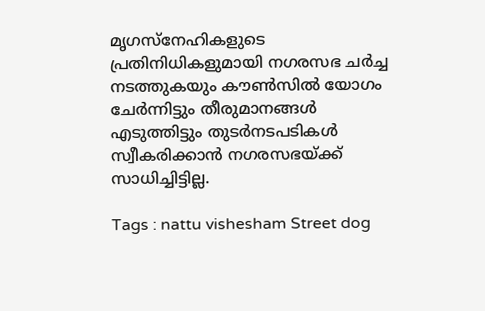മൃഗസ്‌നേഹികളുടെ പ്രതിനിധികളുമായി നഗരസഭ ചർച്ച നടത്തുകയും കൗൺസിൽ യോഗം ചേർന്നിട്ടും തീരുമാനങ്ങൾ എടുത്തിട്ടും തുടർനടപടികൾ സ്വീകരിക്കാൻ നഗരസഭയ്ക്ക്‌ സാധിച്ചിട്ടില്ല.

Tags : nattu vishesham Street dog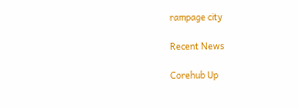rampage city

Recent News

Corehub Up